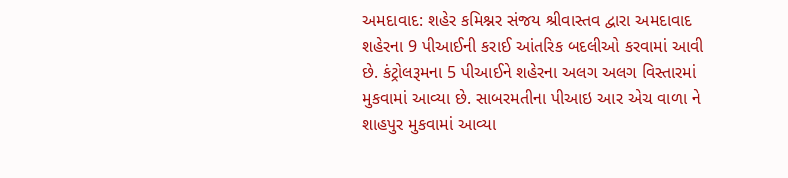અમદાવાદ: શહેર કમિશ્નર સંજય શ્રીવાસ્તવ દ્વારા અમદાવાદ શહેરના 9 પીઆઈની કરાઈ આંતરિક બદલીઓ કરવામાં આવી છે. કંટ્રોલરૂમના 5 પીઆઈને શહેરના અલગ અલગ વિસ્તારમાં મુકવામાં આવ્યા છે. સાબરમતીના પીઆઇ આર એચ વાળા ને શાહપુર મુકવામાં આવ્યા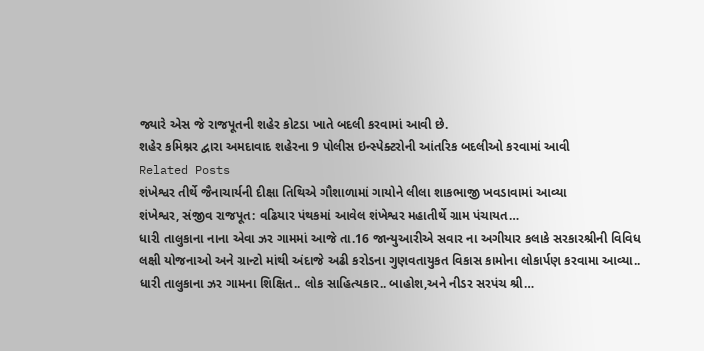જ્યારે એસ જે રાજપૂતની શહેર કોટડા ખાતે બદલી કરવામાં આવી છે.
શહેર કમિશ્નર દ્વારા અમદાવાદ શહેરના 9 પોલીસ ઇન્સ્પેક્ટરોની આંતરિક બદલીઓ કરવામાં આવી
Related Posts
શંખેશ્વર તીર્થે જૈનાચાર્યની દીક્ષા તિથિએ ગૌશાળામાં ગાયોને લીલા શાકભાજી ખવડાવામાં આવ્યા
શંખેશ્વર, સંજીવ રાજપૂત: વઢિયાર પંથકમાં આવેલ શંખેશ્વર મહાતીર્થે ગ્રામ પંચાયત…
ધારી તાલુકાના નાના એવા ઝર ગામમાં આજે તા.16 જાન્યુઆરીએ સવાર ના અગીયાર કલાકે સરકારશ્રીની વિવિધ લક્ષી યોજનાઓ અને ગ્રાન્ટો માંથી અંદાજે અઢી કરોડના ગુણવતાયુકત વિકાસ કામોના લોકાર્પણ કરવામા આવ્યા..
ધારી તાલુકાના ઝર ગામના શિક્ષિત.. લોક સાહિત્યકાર.. બાહોશ,અને નીડર સરપંચ શ્રી…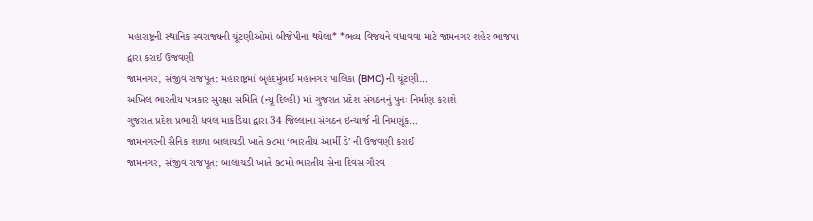મહારાષ્ટ્રની સ્થાનિક સ્વરાજ્યની ચૂંટણીઓમાં બીજેપીના થયેલા* *ભવ્ય વિજયને વધાવવા માટે જામનગર શહેર ભાજપા દ્વારા કરાઈ ઉજવણી
જામનગર, સંજીવ રાજપૂત: મહારાષ્ટ્રમાં બૃહદમુંબઈ મહાનગર પાલિકા (BMC) ની ચૂંટણી…
અખિલ ભારતીય પત્રકાર સુરક્ષા સમિતિ (ન્યૂ દિલ્હી) માં ગુજરાત પ્રદેશ સંગઠનનું પુનઃ નિર્માણ કરાશે
ગુજરાત પ્રદેશ પ્રભારી ધવલ માકડિયા દ્વારા 34 જિલ્લાના સંગઠન ઇન્ચાર્જ ની નિમણૂંક…
જામનગરની સૈનિક શાળા બાલાચડી ખાતે ૭૮મા ‘ભારતીય આર્મી ડે’ ની ઉજવણી કરાઈ
જામનગર, સંજીવ રાજપૂત: બાલાચડી ખાતે ૭૮મો ભારતીય સેના દિવસ ગૌરવ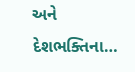અને દેશભક્તિના…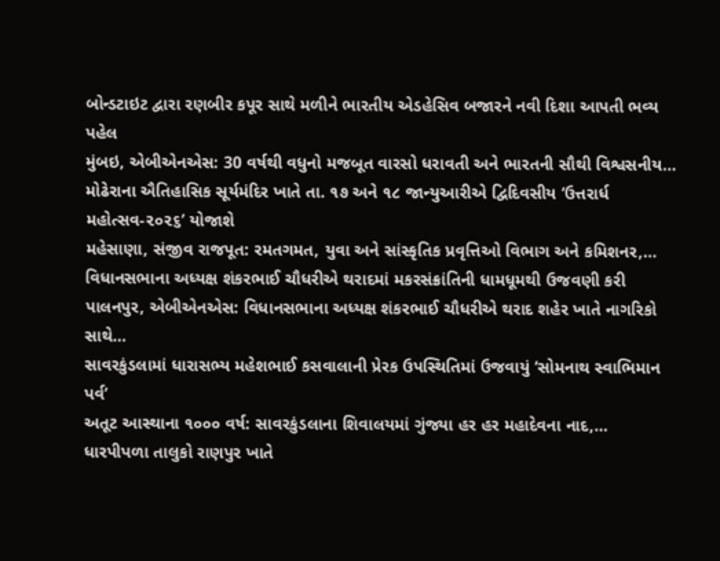બોન્ડટાઇટ દ્વારા રણબીર કપૂર સાથે મળીને ભારતીય એડહેસિવ બજારને નવી દિશા આપતી ભવ્ય પહેલ
મુંબઇ, એબીએનએસ: 30 વર્ષથી વધુનો મજબૂત વારસો ધરાવતી અને ભારતની સૌથી વિશ્વસનીય…
મોઢેરાના ઐતિહાસિક સૂર્યમંદિર ખાતે તા. ૧૭ અને ૧૮ જાન્યુઆરીએ દ્વિદિવસીય ‘ઉત્તરાર્ધ મહોત્સવ-૨૦૨૬’ યોજાશે
મહેસાણા, સંજીવ રાજપૂત: રમતગમત, યુવા અને સાંસ્કૃતિક પ્રવૃત્તિઓ વિભાગ અને કમિશનર,…
વિધાનસભાના અધ્યક્ષ શંકરભાઈ ચૌધરીએ થરાદમાં મકરસંક્રાંતિની ધામધૂમથી ઉજવણી કરી
પાલનપુર, એબીએનએસ: વિધાનસભાના અધ્યક્ષ શંકરભાઈ ચૌધરીએ થરાદ શહેર ખાતે નાગરિકો સાથે…
સાવરકુંડલામાં ધારાસભ્ય મહેશભાઈ કસવાલાની પ્રેરક ઉપસ્થિતિમાં ઉજવાયું ‘સોમનાથ સ્વાભિમાન પર્વ’
અતૂટ આસ્થાના ૧૦૦૦ વર્ષ: સાવરકુંડલાના શિવાલયમાં ગુંજ્યા હર હર મહાદેવના નાદ,…
ધારપીપળા તાલુકો રાણપુર ખાતે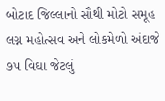બોટાદ જિલ્લાનો સૌથી મોટો સમૂહ લગ્ન મહોત્સવ અને લોકમેળો અંદાજે ૭૫ વિઘા જેટલું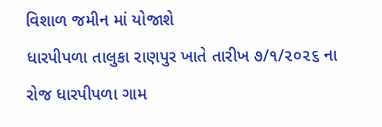વિશાળ જમીન માં યોજાશે
ધારપીપળા તાલુકા રાણપુર ખાતે તારીખ ૭/૧/૨૦૨૬ ના રોજ ધારપીપળા ગામ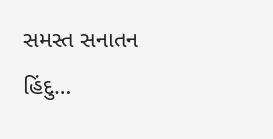સમસ્ત સનાતન હિંદુ…